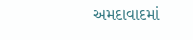અમદાવાદમાં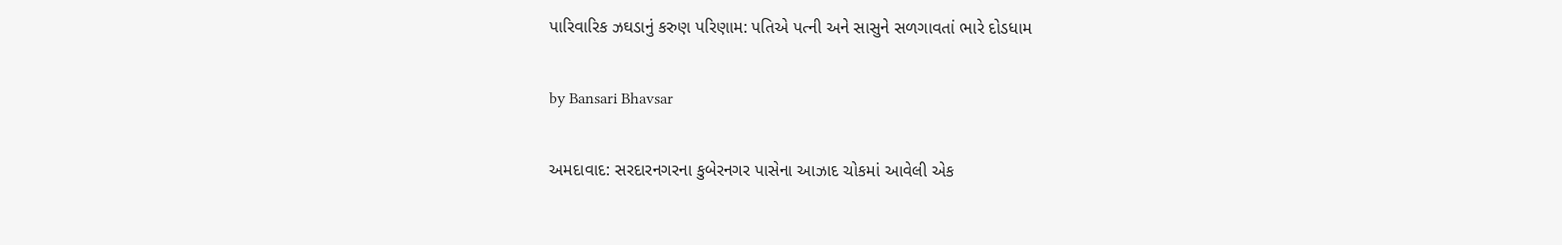પારિવારિક ઝઘડાનું કરુણ પરિણામ: પતિએ પત્ની અને સાસુને સળગાવતાં ભારે દોડધામ

by Bansari Bhavsar

અમદાવાદ: સરદારનગરના કુબેરનગર પાસેના આઝાદ ચોકમાં આવેલી એક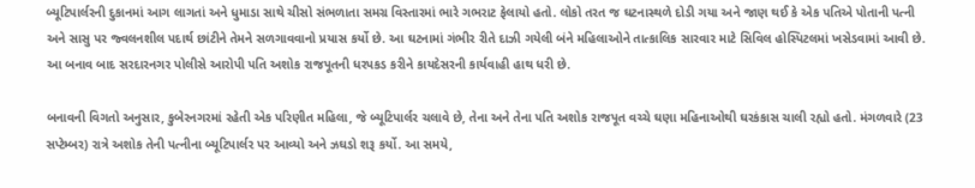બ્યૂટિપાર્લરની દુકાનમાં આગ લાગતાં અને ધુમાડા સાથે ચીસો સંભળાતા સમગ્ર વિસ્તારમાં ભારે ગભરાટ ફેલાયો હતો. લોકો તરત જ ઘટનાસ્થળે દોડી ગયા અને જાણ થઈ કે એક પતિએ પોતાની પત્ની અને સાસુ પર જ્વલનશીલ પદાર્થ છાંટીને તેમને સળગાવવાનો પ્રયાસ કર્યો છે. આ ઘટનામાં ગંભીર રીતે દાઝી ગયેલી બંને મહિલાઓને તાત્કાલિક સારવાર માટે સિવિલ હોસ્પિટલમાં ખસેડવામાં આવી છે. આ બનાવ બાદ સરદારનગર પોલીસે આરોપી પતિ અશોક રાજપૂતની ધરપકડ કરીને કાયદેસરની કાર્યવાહી હાથ ધરી છે.

બનાવની વિગતો અનુસાર, કુબેરનગરમાં રહેતી એક પરિણીત મહિલા, જે બ્યૂટિપાર્લર ચલાવે છે, તેના અને તેના પતિ અશોક રાજપૂત વચ્ચે ઘણા મહિનાઓથી ઘરકંકાસ ચાલી રહ્યો હતો. મંગળવારે (23 સપ્ટેમ્બર) રાત્રે અશોક તેની પત્નીના બ્યૂટિપાર્લર પર આવ્યો અને ઝઘડો શરૂ કર્યો. આ સમયે,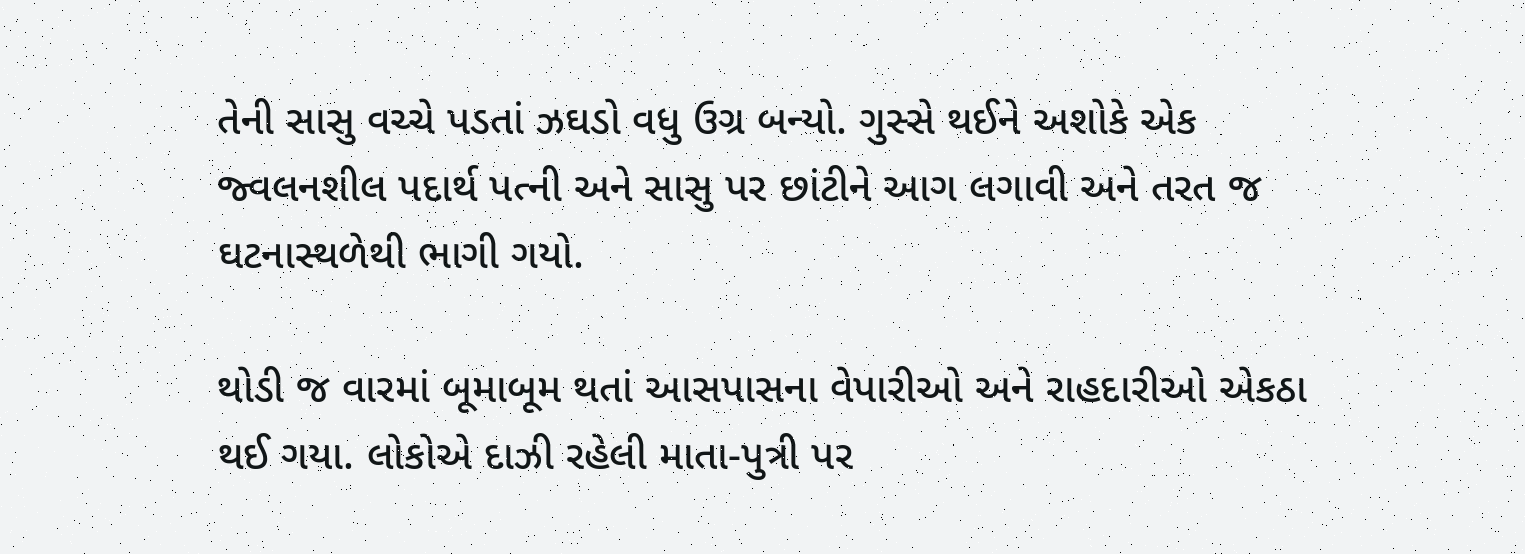તેની સાસુ વચ્ચે પડતાં ઝઘડો વધુ ઉગ્ર બન્યો. ગુસ્સે થઈને અશોકે એક જ્વલનશીલ પદાર્થ પત્ની અને સાસુ પર છાંટીને આગ લગાવી અને તરત જ ઘટનાસ્થળેથી ભાગી ગયો.

થોડી જ વારમાં બૂમાબૂમ થતાં આસપાસના વેપારીઓ અને રાહદારીઓ એકઠા થઈ ગયા. લોકોએ દાઝી રહેલી માતા-પુત્રી પર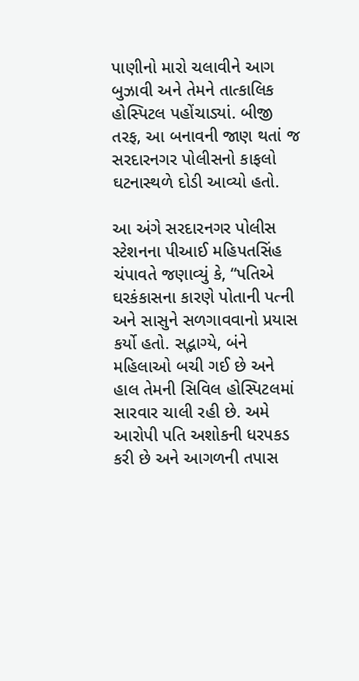પાણીનો મારો ચલાવીને આગ બુઝાવી અને તેમને તાત્કાલિક હોસ્પિટલ પહોંચાડ્યાં. બીજી તરફ, આ બનાવની જાણ થતાં જ સરદારનગર પોલીસનો કાફલો ઘટનાસ્થળે દોડી આવ્યો હતો.

આ અંગે સરદારનગર પોલીસ સ્ટેશનના પીઆઈ મહિપતસિંહ ચંપાવતે જણાવ્યું કે, “પતિએ ઘરકંકાસના કારણે પોતાની પત્ની અને સાસુને સળગાવવાનો પ્રયાસ કર્યો હતો. સદ્ભાગ્યે, બંને મહિલાઓ બચી ગઈ છે અને હાલ તેમની સિવિલ હોસ્પિટલમાં સારવાર ચાલી રહી છે. અમે આરોપી પતિ અશોકની ધરપકડ કરી છે અને આગળની તપાસ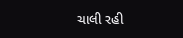ચાલી રહી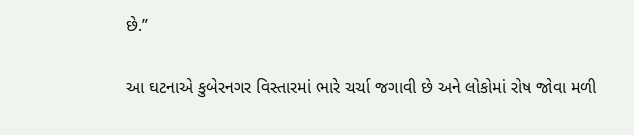છે.”

આ ઘટનાએ કુબેરનગર વિસ્તારમાં ભારે ચર્ચા જગાવી છે અને લોકોમાં રોષ જોવા મળી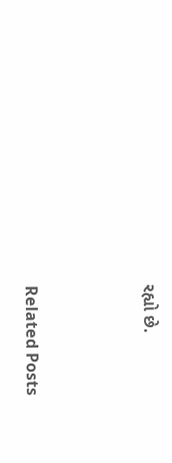રહ્યો છે.



Related Posts